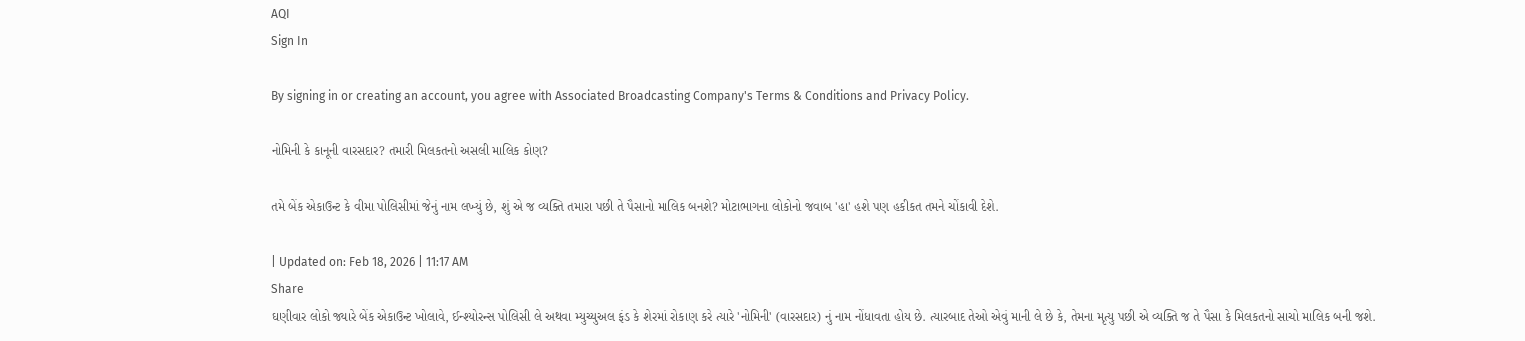AQI
Sign In

By signing in or creating an account, you agree with Associated Broadcasting Company's Terms & Conditions and Privacy Policy.

નોમિની કે કાનૂની વારસદાર? તમારી મિલકતનો અસલી માલિક કોણ?

તમે બેંક એકાઉન્ટ કે વીમા પોલિસીમાં જેનું નામ લખ્યું છે, શું એ જ વ્યક્તિ તમારા પછી તે પૈસાનો માલિક બનશે? મોટાભાગના લોકોનો જવાબ 'હા' હશે પણ હકીકત તમને ચોંકાવી દેશે.

| Updated on: Feb 18, 2026 | 11:17 AM
Share
ઘણીવાર લોકો જ્યારે બેંક એકાઉન્ટ ખોલાવે, ઈન્શ્યોરન્સ પોલિસી લે અથવા મ્યુચ્યુઅલ ફંડ કે શેરમાં રોકાણ કરે ત્યારે 'નોમિની' (વારસદાર) નું નામ નોંધાવતા હોય છે. ત્યારબાદ તેઓ એવું માની લે છે કે, તેમના મૃત્યુ પછી એ વ્યક્તિ જ તે પૈસા કે મિલકતનો સાચો માલિક બની જશે.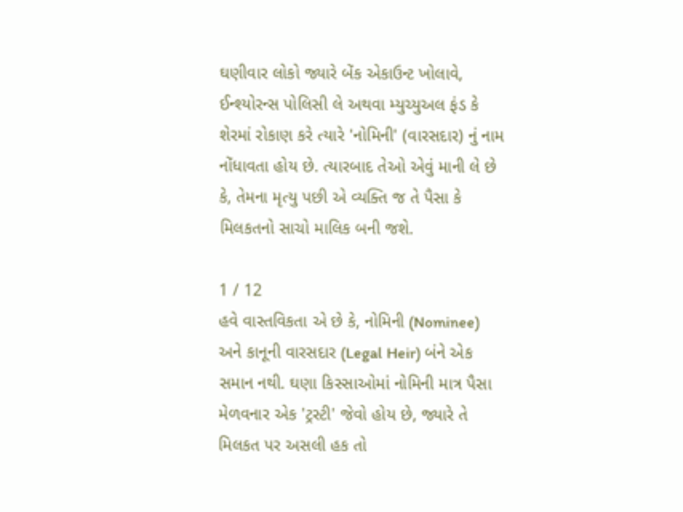ઘણીવાર લોકો જ્યારે બેંક એકાઉન્ટ ખોલાવે, ઈન્શ્યોરન્સ પોલિસી લે અથવા મ્યુચ્યુઅલ ફંડ કે શેરમાં રોકાણ કરે ત્યારે 'નોમિની' (વારસદાર) નું નામ નોંધાવતા હોય છે. ત્યારબાદ તેઓ એવું માની લે છે કે, તેમના મૃત્યુ પછી એ વ્યક્તિ જ તે પૈસા કે મિલકતનો સાચો માલિક બની જશે.

1 / 12
હવે વાસ્તવિકતા એ છે કે, નોમિની (Nominee) અને કાનૂની વારસદાર (Legal Heir) બંને એક સમાન નથી. ઘણા કિસ્સાઓમાં નોમિની માત્ર પૈસા મેળવનાર એક 'ટ્રસ્ટી' જેવો હોય છે, જ્યારે તે મિલકત પર અસલી હક તો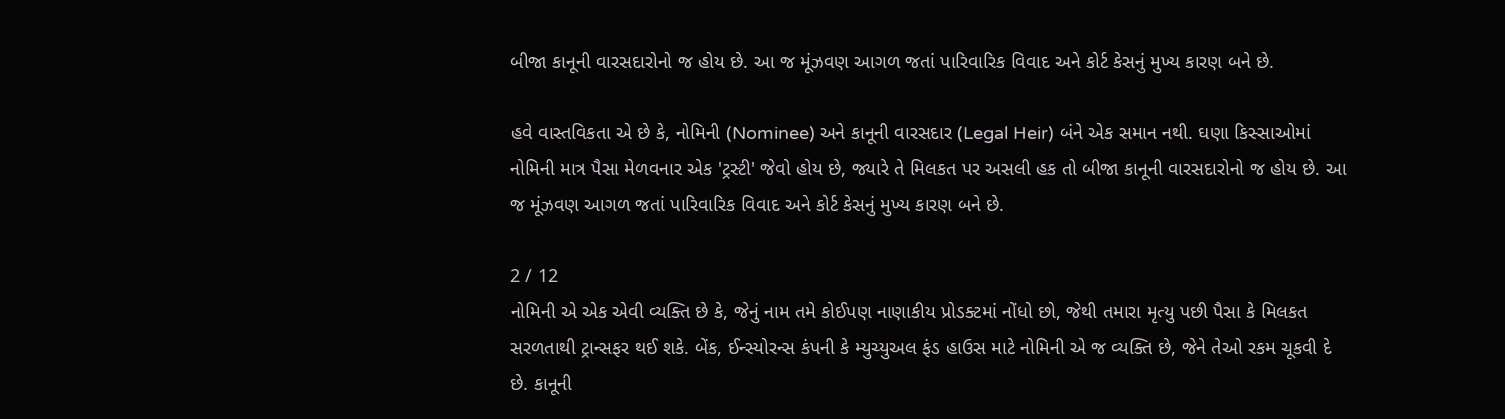બીજા કાનૂની વારસદારોનો જ હોય છે. આ જ મૂંઝવણ આગળ જતાં પારિવારિક વિવાદ અને કોર્ટ કેસનું મુખ્ય કારણ બને છે.

હવે વાસ્તવિકતા એ છે કે, નોમિની (Nominee) અને કાનૂની વારસદાર (Legal Heir) બંને એક સમાન નથી. ઘણા કિસ્સાઓમાં નોમિની માત્ર પૈસા મેળવનાર એક 'ટ્રસ્ટી' જેવો હોય છે, જ્યારે તે મિલકત પર અસલી હક તો બીજા કાનૂની વારસદારોનો જ હોય છે. આ જ મૂંઝવણ આગળ જતાં પારિવારિક વિવાદ અને કોર્ટ કેસનું મુખ્ય કારણ બને છે.

2 / 12
નોમિની એ એક એવી વ્યક્તિ છે કે, જેનું નામ તમે કોઈપણ નાણાકીય પ્રોડક્ટમાં નોંધો છો, જેથી તમારા મૃત્યુ પછી પૈસા કે મિલકત સરળતાથી ટ્રાન્સફર થઈ શકે. બેંક, ઈન્સ્યોરન્સ કંપની કે મ્યુચ્યુઅલ ફંડ હાઉસ માટે નોમિની એ જ વ્યક્તિ છે, જેને તેઓ રકમ ચૂકવી દે છે. કાનૂની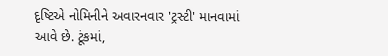દૃષ્ટિએ નોમિનીને અવારનવાર 'ટ્રસ્ટી' માનવામાં આવે છે. ટૂંકમાં,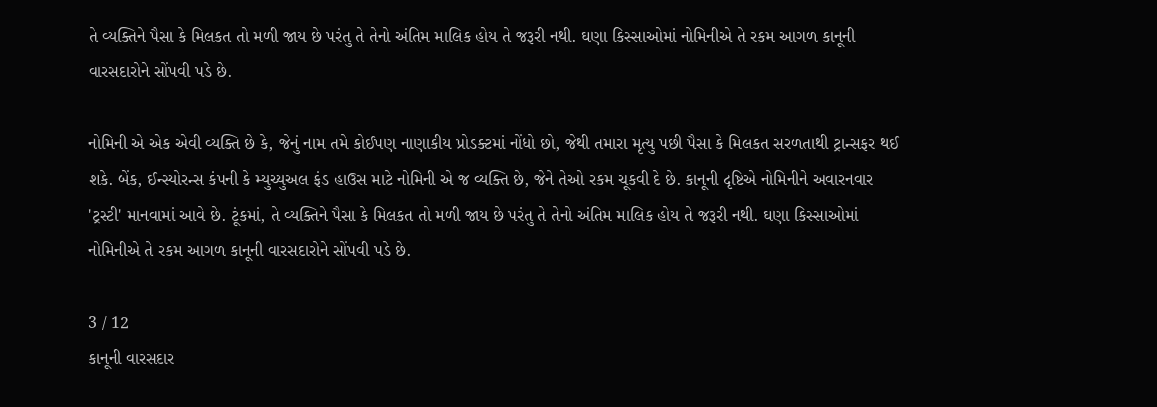તે વ્યક્તિને પૈસા કે મિલકત તો મળી જાય છે પરંતુ તે તેનો અંતિમ માલિક હોય તે જરૂરી નથી. ઘણા કિસ્સાઓમાં નોમિનીએ તે રકમ આગળ કાનૂની વારસદારોને સોંપવી પડે છે.

નોમિની એ એક એવી વ્યક્તિ છે કે, જેનું નામ તમે કોઈપણ નાણાકીય પ્રોડક્ટમાં નોંધો છો, જેથી તમારા મૃત્યુ પછી પૈસા કે મિલકત સરળતાથી ટ્રાન્સફર થઈ શકે. બેંક, ઈન્સ્યોરન્સ કંપની કે મ્યુચ્યુઅલ ફંડ હાઉસ માટે નોમિની એ જ વ્યક્તિ છે, જેને તેઓ રકમ ચૂકવી દે છે. કાનૂની દૃષ્ટિએ નોમિનીને અવારનવાર 'ટ્રસ્ટી' માનવામાં આવે છે. ટૂંકમાં, તે વ્યક્તિને પૈસા કે મિલકત તો મળી જાય છે પરંતુ તે તેનો અંતિમ માલિક હોય તે જરૂરી નથી. ઘણા કિસ્સાઓમાં નોમિનીએ તે રકમ આગળ કાનૂની વારસદારોને સોંપવી પડે છે.

3 / 12
કાનૂની વારસદાર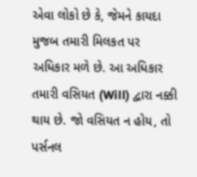એવા લોકો છે કે, જેમને કાયદા મુજબ તમારી મિલકત પર અધિકાર મળે છે. આ અધિકાર તમારી વસિયત (Will) દ્વારા નક્કી થાય છે. જો વસિયત ન હોય, તો પર્સનલ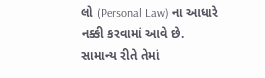લો (Personal Law) ના આધારે નક્કી કરવામાં આવે છે. સામાન્ય રીતે તેમાં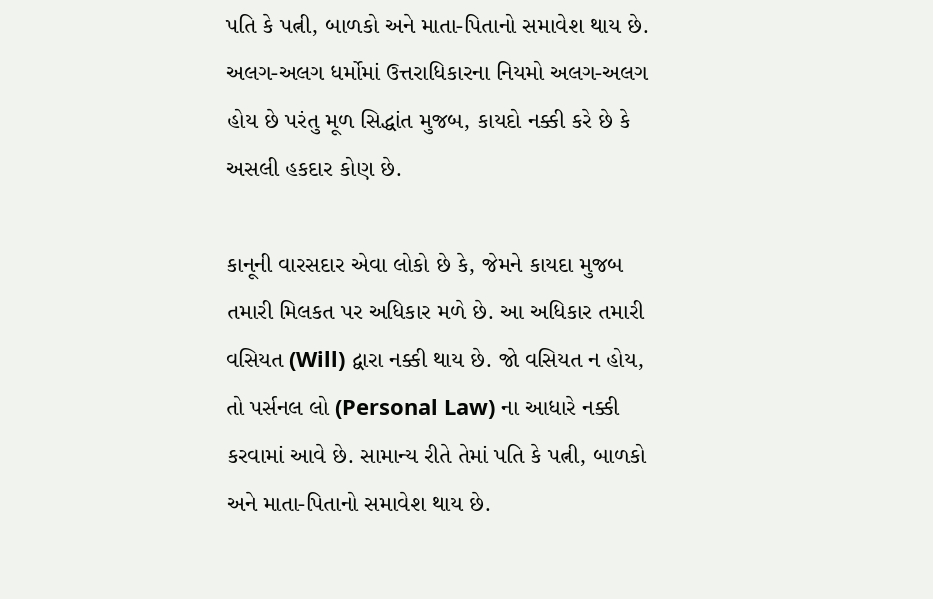પતિ કે પત્ની, બાળકો અને માતા-પિતાનો સમાવેશ થાય છે. અલગ-અલગ ધર્મોમાં ઉત્તરાધિકારના નિયમો અલગ-અલગ હોય છે પરંતુ મૂળ સિદ્ધાંત મુજબ, કાયદો નક્કી કરે છે કે અસલી હકદાર કોણ છે.

કાનૂની વારસદાર એવા લોકો છે કે, જેમને કાયદા મુજબ તમારી મિલકત પર અધિકાર મળે છે. આ અધિકાર તમારી વસિયત (Will) દ્વારા નક્કી થાય છે. જો વસિયત ન હોય, તો પર્સનલ લો (Personal Law) ના આધારે નક્કી કરવામાં આવે છે. સામાન્ય રીતે તેમાં પતિ કે પત્ની, બાળકો અને માતા-પિતાનો સમાવેશ થાય છે.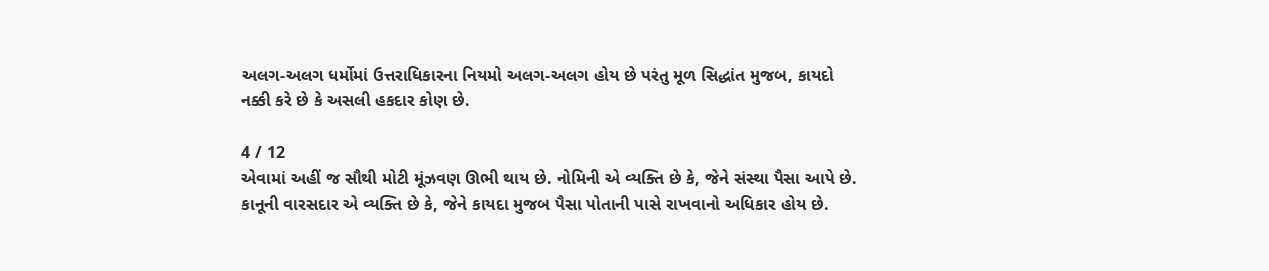અલગ-અલગ ધર્મોમાં ઉત્તરાધિકારના નિયમો અલગ-અલગ હોય છે પરંતુ મૂળ સિદ્ધાંત મુજબ, કાયદો નક્કી કરે છે કે અસલી હકદાર કોણ છે.

4 / 12
એવામાં અહીં જ સૌથી મોટી મૂંઝવણ ઊભી થાય છે. નોમિની એ વ્યક્તિ છે કે, જેને સંસ્થા પૈસા આપે છે. કાનૂની વારસદાર એ વ્યક્તિ છે કે, જેને કાયદા મુજબ પૈસા પોતાની પાસે રાખવાનો અધિકાર હોય છે.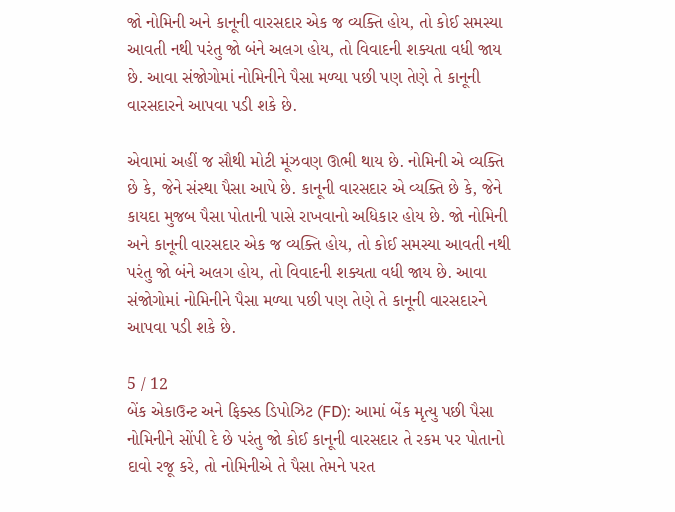જો નોમિની અને કાનૂની વારસદાર એક જ વ્યક્તિ હોય, તો કોઈ સમસ્યા આવતી નથી પરંતુ જો બંને અલગ હોય, તો વિવાદની શક્યતા વધી જાય છે. આવા સંજોગોમાં નોમિનીને પૈસા મળ્યા પછી પણ તેણે તે કાનૂની વારસદારને આપવા પડી શકે છે.

એવામાં અહીં જ સૌથી મોટી મૂંઝવણ ઊભી થાય છે. નોમિની એ વ્યક્તિ છે કે, જેને સંસ્થા પૈસા આપે છે. કાનૂની વારસદાર એ વ્યક્તિ છે કે, જેને કાયદા મુજબ પૈસા પોતાની પાસે રાખવાનો અધિકાર હોય છે. જો નોમિની અને કાનૂની વારસદાર એક જ વ્યક્તિ હોય, તો કોઈ સમસ્યા આવતી નથી પરંતુ જો બંને અલગ હોય, તો વિવાદની શક્યતા વધી જાય છે. આવા સંજોગોમાં નોમિનીને પૈસા મળ્યા પછી પણ તેણે તે કાનૂની વારસદારને આપવા પડી શકે છે.

5 / 12
બેંક એકાઉન્ટ અને ફિક્સ્ડ ડિપોઝિટ (FD): આમાં બેંક મૃત્યુ પછી પૈસા નોમિનીને સોંપી દે છે પરંતુ જો કોઈ કાનૂની વારસદાર તે રકમ પર પોતાનો દાવો રજૂ કરે, તો નોમિનીએ તે પૈસા તેમને પરત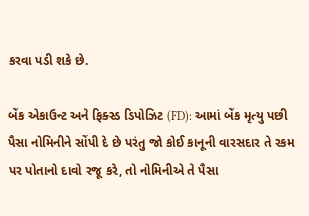કરવા પડી શકે છે.

બેંક એકાઉન્ટ અને ફિક્સ્ડ ડિપોઝિટ (FD): આમાં બેંક મૃત્યુ પછી પૈસા નોમિનીને સોંપી દે છે પરંતુ જો કોઈ કાનૂની વારસદાર તે રકમ પર પોતાનો દાવો રજૂ કરે, તો નોમિનીએ તે પૈસા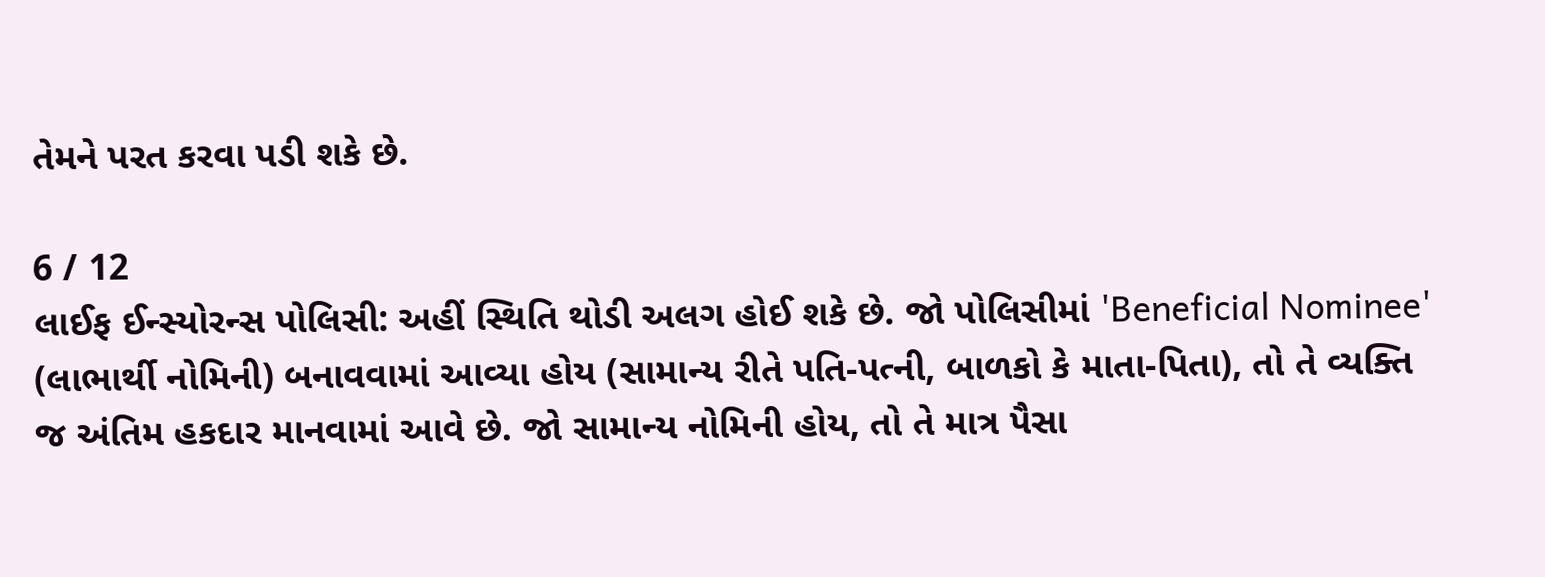તેમને પરત કરવા પડી શકે છે.

6 / 12
લાઈફ ઈન્સ્યોરન્સ પોલિસી: અહીં સ્થિતિ થોડી અલગ હોઈ શકે છે. જો પોલિસીમાં 'Beneficial Nominee' (લાભાર્થી નોમિની) બનાવવામાં આવ્યા હોય (સામાન્ય રીતે પતિ-પત્ની, બાળકો કે માતા-પિતા), તો તે વ્યક્તિ જ અંતિમ હકદાર માનવામાં આવે છે. જો સામાન્ય નોમિની હોય, તો તે માત્ર પૈસા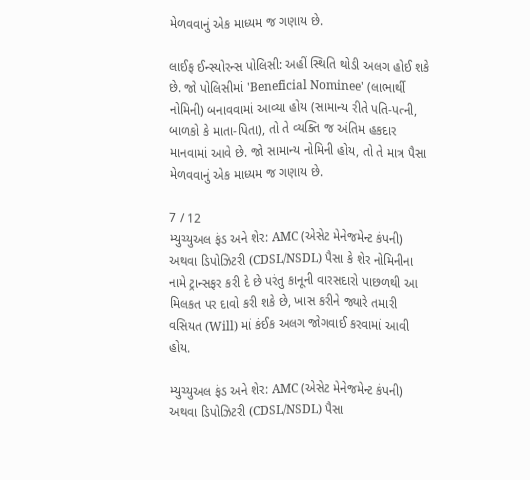મેળવવાનું એક માધ્યમ જ ગણાય છે.

લાઈફ ઈન્સ્યોરન્સ પોલિસી: અહીં સ્થિતિ થોડી અલગ હોઈ શકે છે. જો પોલિસીમાં 'Beneficial Nominee' (લાભાર્થી નોમિની) બનાવવામાં આવ્યા હોય (સામાન્ય રીતે પતિ-પત્ની, બાળકો કે માતા-પિતા), તો તે વ્યક્તિ જ અંતિમ હકદાર માનવામાં આવે છે. જો સામાન્ય નોમિની હોય, તો તે માત્ર પૈસા મેળવવાનું એક માધ્યમ જ ગણાય છે.

7 / 12
મ્યુચ્યુઅલ ફંડ અને શેર: AMC (એસેટ મેનેજમેન્ટ કંપની) અથવા ડિપોઝિટરી (CDSL/NSDL) પૈસા કે શેર નોમિનીના નામે ટ્રાન્સફર કરી દે છે પરંતુ કાનૂની વારસદારો પાછળથી આ મિલકત પર દાવો કરી શકે છે, ખાસ કરીને જ્યારે તમારી વસિયત (Will) માં કંઈક અલગ જોગવાઈ કરવામાં આવી હોય.

મ્યુચ્યુઅલ ફંડ અને શેર: AMC (એસેટ મેનેજમેન્ટ કંપની) અથવા ડિપોઝિટરી (CDSL/NSDL) પૈસા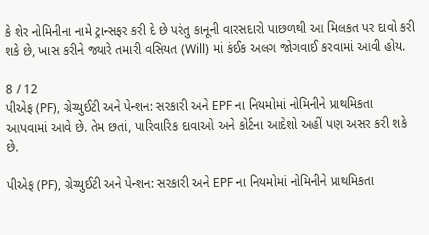કે શેર નોમિનીના નામે ટ્રાન્સફર કરી દે છે પરંતુ કાનૂની વારસદારો પાછળથી આ મિલકત પર દાવો કરી શકે છે, ખાસ કરીને જ્યારે તમારી વસિયત (Will) માં કંઈક અલગ જોગવાઈ કરવામાં આવી હોય.

8 / 12
પીએફ (PF), ગ્રેચ્યુઈટી અને પેન્શન: સરકારી અને EPF ના નિયમોમાં નોમિનીને પ્રાથમિકતા આપવામાં આવે છે. તેમ છતાં, પારિવારિક દાવાઓ અને કોર્ટના આદેશો અહીં પણ અસર કરી શકે છે.

પીએફ (PF), ગ્રેચ્યુઈટી અને પેન્શન: સરકારી અને EPF ના નિયમોમાં નોમિનીને પ્રાથમિકતા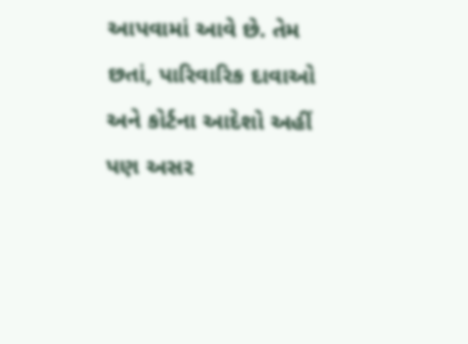આપવામાં આવે છે. તેમ છતાં, પારિવારિક દાવાઓ અને કોર્ટના આદેશો અહીં પણ અસર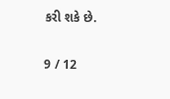કરી શકે છે.

9 / 12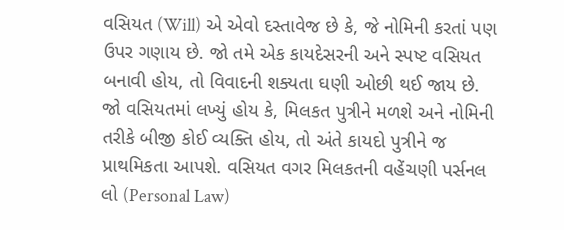વસિયત (Will) એ એવો દસ્તાવેજ છે કે, જે નોમિની કરતાં પણ ઉપર ગણાય છે. જો તમે એક કાયદેસરની અને સ્પષ્ટ વસિયત બનાવી હોય, તો વિવાદની શક્યતા ઘણી ઓછી થઈ જાય છે. જો વસિયતમાં લખ્યું હોય કે, મિલકત પુત્રીને મળશે અને નોમિની તરીકે બીજી કોઈ વ્યક્તિ હોય, તો અંતે કાયદો પુત્રીને જ પ્રાથમિકતા આપશે. વસિયત વગર મિલકતની વહેંચણી પર્સનલ લો (Personal Law)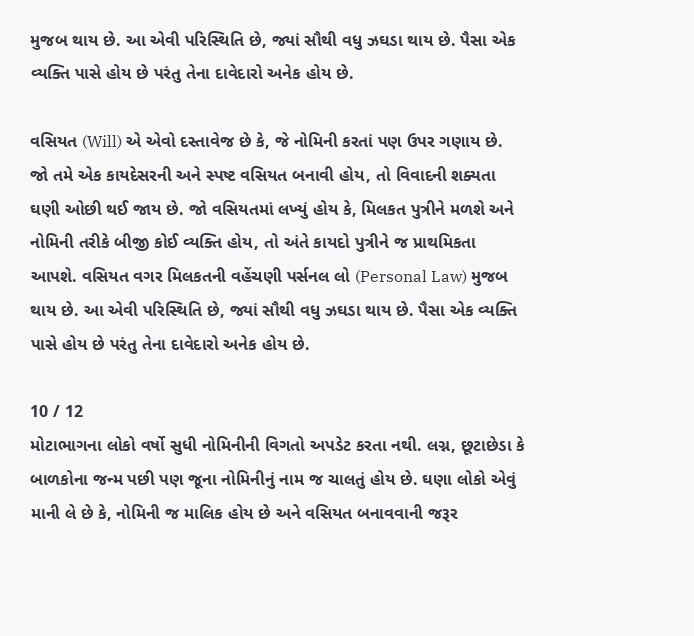મુજબ થાય છે. આ એવી પરિસ્થિતિ છે, જ્યાં સૌથી વધુ ઝઘડા થાય છે. પૈસા એક વ્યક્તિ પાસે હોય છે પરંતુ તેના દાવેદારો અનેક હોય છે.

વસિયત (Will) એ એવો દસ્તાવેજ છે કે, જે નોમિની કરતાં પણ ઉપર ગણાય છે. જો તમે એક કાયદેસરની અને સ્પષ્ટ વસિયત બનાવી હોય, તો વિવાદની શક્યતા ઘણી ઓછી થઈ જાય છે. જો વસિયતમાં લખ્યું હોય કે, મિલકત પુત્રીને મળશે અને નોમિની તરીકે બીજી કોઈ વ્યક્તિ હોય, તો અંતે કાયદો પુત્રીને જ પ્રાથમિકતા આપશે. વસિયત વગર મિલકતની વહેંચણી પર્સનલ લો (Personal Law) મુજબ થાય છે. આ એવી પરિસ્થિતિ છે, જ્યાં સૌથી વધુ ઝઘડા થાય છે. પૈસા એક વ્યક્તિ પાસે હોય છે પરંતુ તેના દાવેદારો અનેક હોય છે.

10 / 12
મોટાભાગના લોકો વર્ષો સુધી નોમિનીની વિગતો અપડેટ કરતા નથી. લગ્ન, છૂટાછેડા કે બાળકોના જન્મ પછી પણ જૂના નોમિનીનું નામ જ ચાલતું હોય છે. ઘણા લોકો એવું માની લે છે કે, નોમિની જ માલિક હોય છે અને વસિયત બનાવવાની જરૂર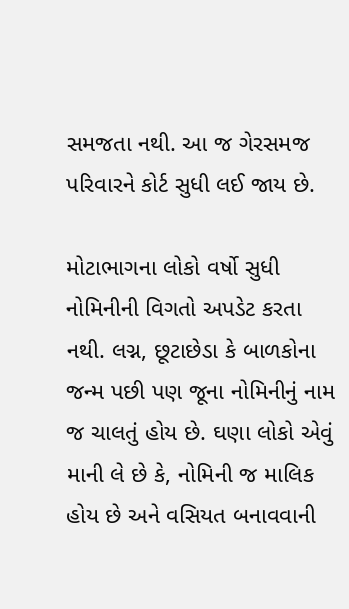સમજતા નથી. આ જ ગેરસમજ પરિવારને કોર્ટ સુધી લઈ જાય છે.

મોટાભાગના લોકો વર્ષો સુધી નોમિનીની વિગતો અપડેટ કરતા નથી. લગ્ન, છૂટાછેડા કે બાળકોના જન્મ પછી પણ જૂના નોમિનીનું નામ જ ચાલતું હોય છે. ઘણા લોકો એવું માની લે છે કે, નોમિની જ માલિક હોય છે અને વસિયત બનાવવાની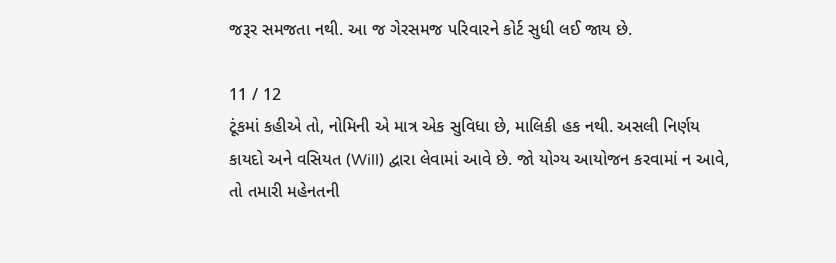જરૂર સમજતા નથી. આ જ ગેરસમજ પરિવારને કોર્ટ સુધી લઈ જાય છે.

11 / 12
ટૂંકમાં કહીએ તો, નોમિની એ માત્ર એક સુવિધા છે, માલિકી હક નથી. અસલી નિર્ણય કાયદો અને વસિયત (Will) દ્વારા લેવામાં આવે છે. જો યોગ્ય આયોજન કરવામાં ન આવે, તો તમારી મહેનતની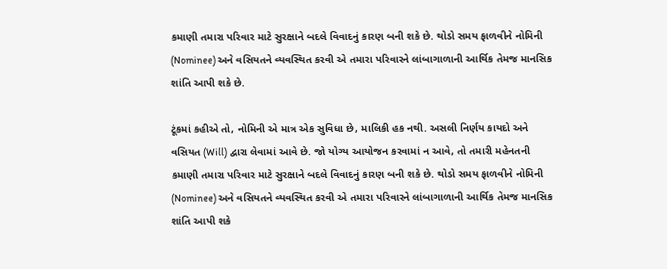કમાણી તમારા પરિવાર માટે સુરક્ષાને બદલે વિવાદનું કારણ બની શકે છે. થોડો સમય ફાળવીને નોમિની (Nominee) અને વસિયતને વ્યવસ્થિત કરવી એ તમારા પરિવારને લાંબાગાળાની આર્થિક તેમજ માનસિક શાંતિ આપી શકે છે.

ટૂંકમાં કહીએ તો, નોમિની એ માત્ર એક સુવિધા છે, માલિકી હક નથી. અસલી નિર્ણય કાયદો અને વસિયત (Will) દ્વારા લેવામાં આવે છે. જો યોગ્ય આયોજન કરવામાં ન આવે, તો તમારી મહેનતની કમાણી તમારા પરિવાર માટે સુરક્ષાને બદલે વિવાદનું કારણ બની શકે છે. થોડો સમય ફાળવીને નોમિની (Nominee) અને વસિયતને વ્યવસ્થિત કરવી એ તમારા પરિવારને લાંબાગાળાની આર્થિક તેમજ માનસિક શાંતિ આપી શકે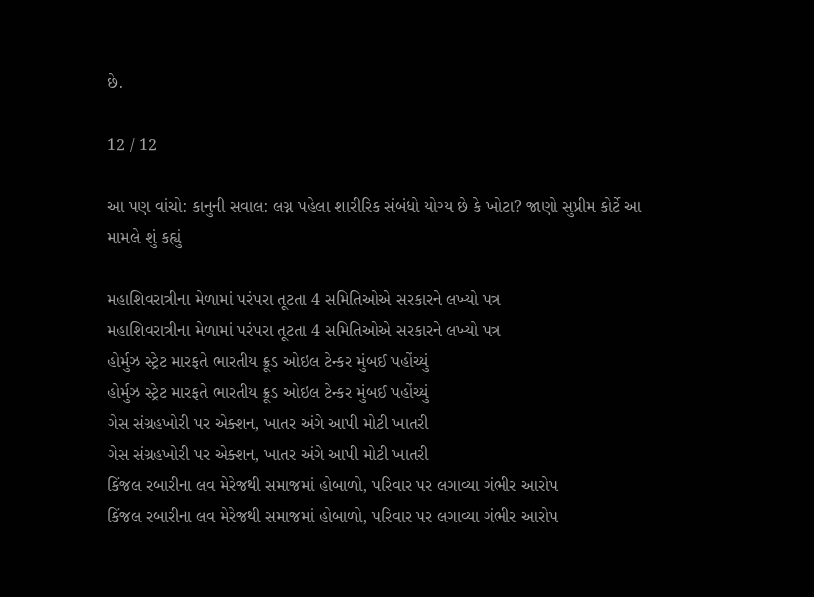છે.

12 / 12

આ પણ વાંચો: કાનુની સવાલ: લગ્ન પહેલા શારીરિક સંબંધો યોગ્ય છે કે ખોટા? જાણો સુપ્રીમ કોર્ટે આ મામલે શું કહ્યું

મહાશિવરાત્રીના મેળામાં પરંપરા તૂટતા 4 સમિતિઓએ સરકારને લખ્યો પત્ર
મહાશિવરાત્રીના મેળામાં પરંપરા તૂટતા 4 સમિતિઓએ સરકારને લખ્યો પત્ર
હોર્મુઝ સ્ટ્રેટ મારફતે ભારતીય ક્રૂડ ઓઇલ ટેન્કર મુંબઈ પહોંચ્યું
હોર્મુઝ સ્ટ્રેટ મારફતે ભારતીય ક્રૂડ ઓઇલ ટેન્કર મુંબઈ પહોંચ્યું
ગેસ સંગ્રહખોરી પર એક્શન, ખાતર અંગે આપી મોટી ખાતરી
ગેસ સંગ્રહખોરી પર એક્શન, ખાતર અંગે આપી મોટી ખાતરી
કિંજલ રબારીના લવ મેરેજથી સમાજમાં હોબાળો, પરિવાર પર લગાવ્યા ગંભીર આરોપ
કિંજલ રબારીના લવ મેરેજથી સમાજમાં હોબાળો, પરિવાર પર લગાવ્યા ગંભીર આરોપ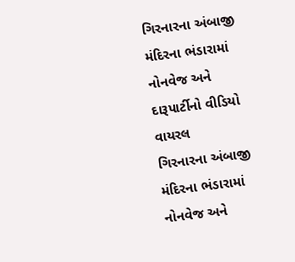ગિરનારના અંબાજી મંદિરના ભંડારામાં નોનવેજ અને દારૂપાર્ટીનો વીડિયો વાયરલ
ગિરનારના અંબાજી મંદિરના ભંડારામાં નોનવેજ અને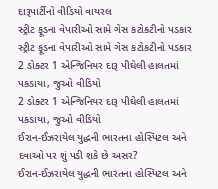દારૂપાર્ટીનો વીડિયો વાયરલ
સ્ટ્રીટ ફૂડના વેપારીઓ સામે ગેસ કટોકટીનો પડકાર
સ્ટ્રીટ ફૂડના વેપારીઓ સામે ગેસ કટોકટીનો પડકાર
2 ડોક્ટર 1 એન્જિનિયર દારૂ પીઘેલી હાલતમાં પકડાયા, જુઓ વીડિયો
2 ડોક્ટર 1 એન્જિનિયર દારૂ પીઘેલી હાલતમાં પકડાયા, જુઓ વીડિયો
ઈરાન-ઈઝરાયેલ યુદ્ધની ભારતના હોસ્પિટલ અને દવાઓ પર શું પડી શકે છે અસર?
ઈરાન-ઈઝરાયેલ યુદ્ધની ભારતના હોસ્પિટલ અને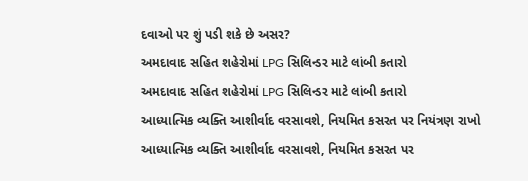દવાઓ પર શું પડી શકે છે અસર?
અમદાવાદ સહિત શહેરોમાં LPG સિલિન્ડર માટે લાંબી કતારો
અમદાવાદ સહિત શહેરોમાં LPG સિલિન્ડર માટે લાંબી કતારો
આધ્યાત્મિક વ્યક્તિ આશીર્વાદ વરસાવશે, નિયમિત કસરત પર નિયંત્રણ રાખો
આધ્યાત્મિક વ્યક્તિ આશીર્વાદ વરસાવશે, નિયમિત કસરત પર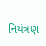નિયંત્રણ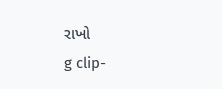રાખો
g clip-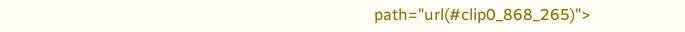path="url(#clip0_868_265)">